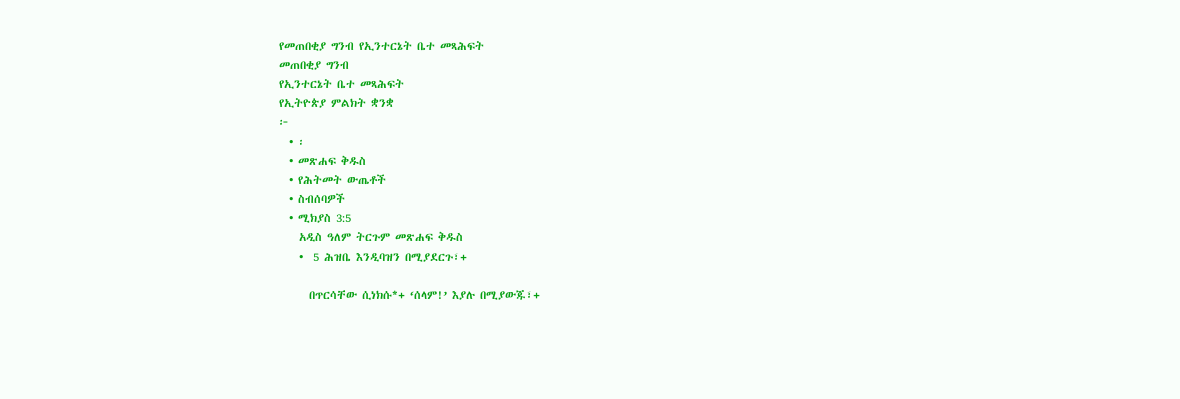የመጠበቂያ ግንብ የኢንተርኔት ቤተ መጻሕፍት
መጠበቂያ ግንብ
የኢንተርኔት ቤተ መጻሕፍት
የኢትዮጵያ ምልክት ቋንቋ
፦
  • ፡
  • መጽሐፍ ቅዱስ
  • የሕትመት ውጤቶች
  • ስብሰባዎች
  • ሚክያስ 3:5
    አዲስ ዓለም ትርጉም መጽሐፍ ቅዱስ
    •  5 ሕዝቤ እንዲባዝን በሚያደርጉ፣+

      በጥርሳቸው ሲነክሱ*+ ‘ሰላም!’ እያሉ በሚያውጁ፣+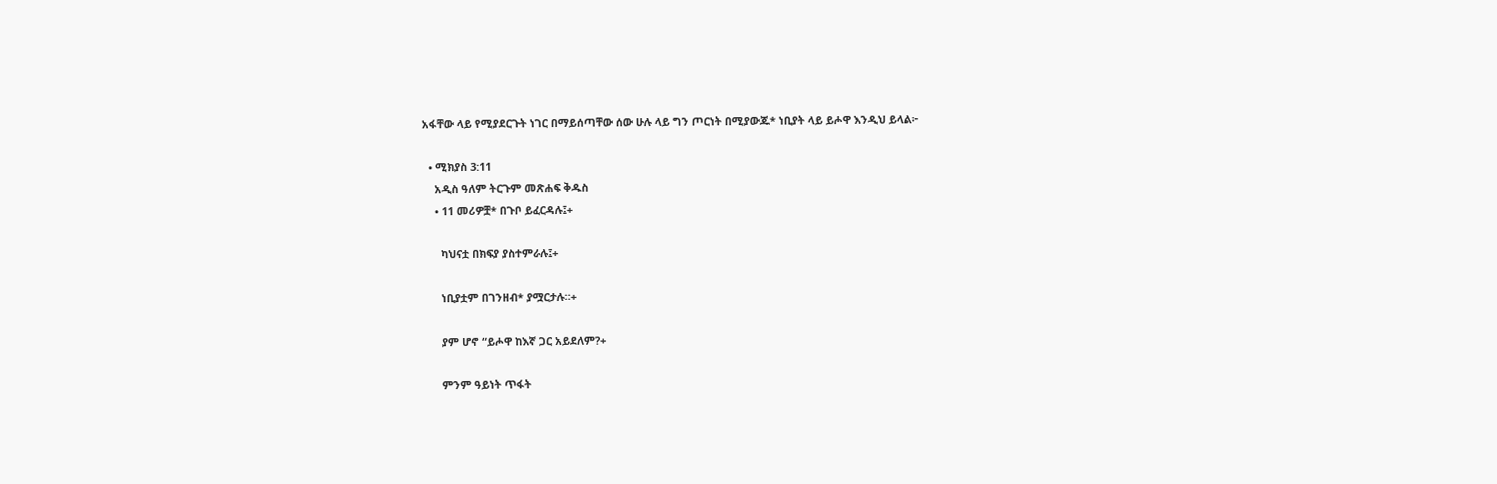አፋቸው ላይ የሚያደርጉት ነገር በማይሰጣቸው ሰው ሁሉ ላይ ግን ጦርነት በሚያውጁ* ነቢያት ላይ ይሖዋ እንዲህ ይላል፦

  • ሚክያስ 3:11
    አዲስ ዓለም ትርጉም መጽሐፍ ቅዱስ
    • 11 መሪዎቿ* በጉቦ ይፈርዳሉ፤+

      ካህናቷ በክፍያ ያስተምራሉ፤+

      ነቢያቷም በገንዘብ* ያሟርታሉ።+

      ያም ሆኖ “ይሖዋ ከእኛ ጋር አይደለም?+

      ምንም ዓይነት ጥፋት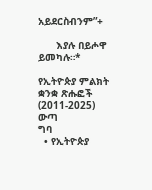አይደርስብንም”+

      እያሉ በይሖዋ ይመካሉ።*

የኢትዮጵያ ምልክት ቋንቋ ጽሑፎች (2011-2025)
ውጣ
ግባ
  • የኢትዮጵያ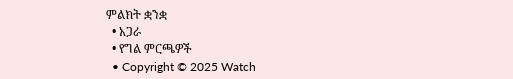ምልክት ቋንቋ
  • አጋራ
  • የግል ምርጫዎች
  • Copyright © 2025 Watch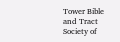Tower Bible and Tract Society of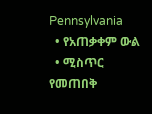Pennsylvania
  • የአጠቃቀም ውል
  • ሚስጥር የመጠበቅ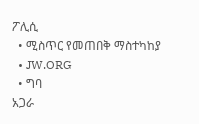ፖሊሲ
  • ሚስጥር የመጠበቅ ማስተካከያ
  • JW.ORG
  • ግባ
አጋራ